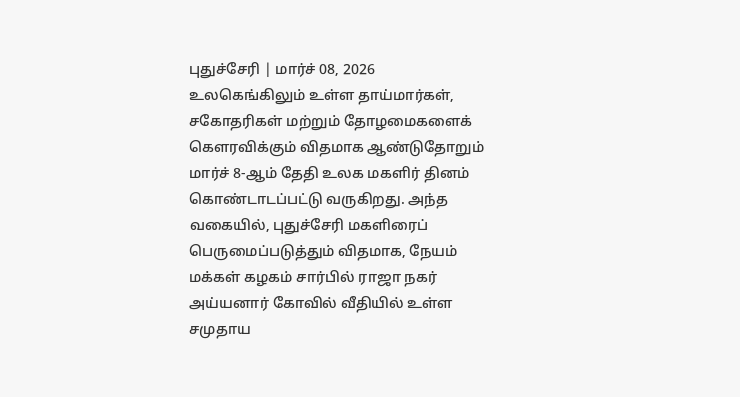புதுச்சேரி | மார்ச் 08, 2026
உலகெங்கிலும் உள்ள தாய்மார்கள், சகோதரிகள் மற்றும் தோழமைகளைக் கௌரவிக்கும் விதமாக ஆண்டுதோறும் மார்ச் 8-ஆம் தேதி உலக மகளிர் தினம் கொண்டாடப்பட்டு வருகிறது. அந்த வகையில், புதுச்சேரி மகளிரைப் பெருமைப்படுத்தும் விதமாக, நேயம் மக்கள் கழகம் சார்பில் ராஜா நகர் அய்யனார் கோவில் வீதியில் உள்ள சமுதாய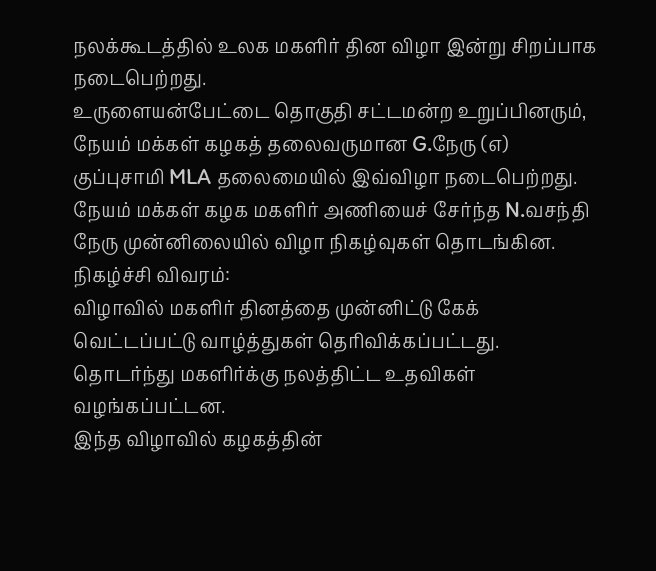நலக்கூடத்தில் உலக மகளிர் தின விழா இன்று சிறப்பாக நடைபெற்றது.
உருளையன்பேட்டை தொகுதி சட்டமன்ற உறுப்பினரும், நேயம் மக்கள் கழகத் தலைவருமான G.நேரு (எ) குப்புசாமி MLA தலைமையில் இவ்விழா நடைபெற்றது.
நேயம் மக்கள் கழக மகளிர் அணியைச் சேர்ந்த N.வசந்தி நேரு முன்னிலையில் விழா நிகழ்வுகள் தொடங்கின.
நிகழ்ச்சி விவரம்:
விழாவில் மகளிர் தினத்தை முன்னிட்டு கேக் வெட்டப்பட்டு வாழ்த்துகள் தெரிவிக்கப்பட்டது. தொடர்ந்து மகளிர்க்கு நலத்திட்ட உதவிகள் வழங்கப்பட்டன.
இந்த விழாவில் கழகத்தின்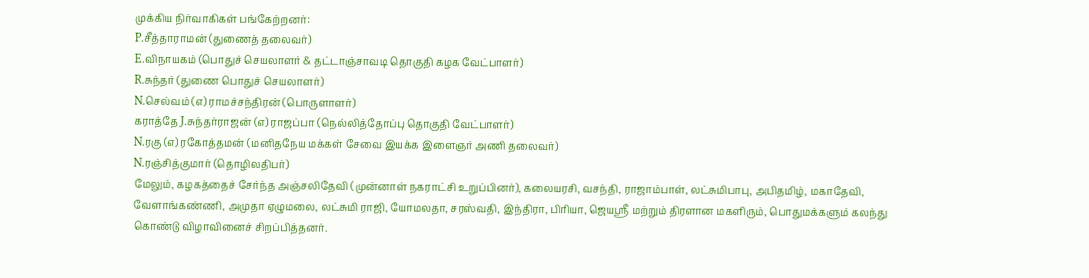முக்கிய நிர்வாகிகள் பங்கேற்றனர்:
P.சீத்தாராமன் (துணைத் தலைவர்)
E.விநாயகம் (பொதுச் செயலாளர் & தட்டாஞ்சாவடி தொகுதி கழக வேட்பாளர்)
R.சுந்தர் (துணை பொதுச் செயலாளர்)
N.செல்வம் (எ) ராமச்சந்திரன் (பொருளாளர்)
கராத்தே J.சுந்தர்ராஜன் (எ) ராஜப்பா (நெல்லித்தோப்பு தொகுதி வேட்பாளர்)
N.ரகு (எ) ரகோத்தமன் (மனிதநேய மக்கள் சேவை இயக்க இளைஞர் அணி தலைவர்)
N.ரஞ்சித்குமார் (தொழிலதிபர்)
மேலும், கழகத்தைச் சேர்ந்த அஞ்சலிதேவி (முன்னாள் நகராட்சி உறுப்பினர்), கலையரசி, வசந்தி, ராஜாம்பாள், லட்சுமிபாபு, அபிதமிழ், மகாதேவி, வேளாங்கண்ணி, அமுதா ஏழுமலை, லட்சுமி ராஜி, யோமலதா, சரஸ்வதி, இந்திரா, பிரியா, ஜெயஸ்ரீ மற்றும் திரளான மகளிரும், பொதுமக்களும் கலந்து கொண்டு விழாவினைச் சிறப்பித்தனர்.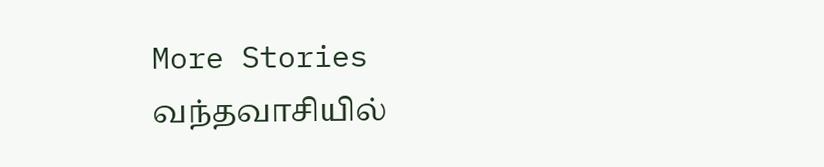More Stories
வந்தவாசியில்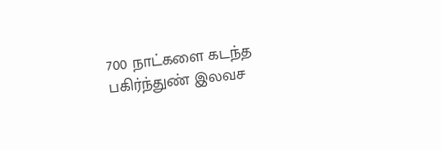700 நாட்களை கடந்த பகிர்ந்துண் இலவச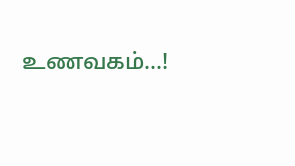உணவகம்…!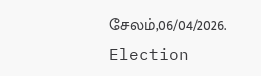சேலம்,06/04/2026.
Election